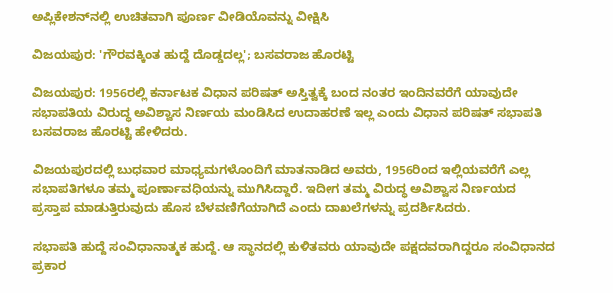ಅಪ್ಲಿಕೇಶನ್‌ನಲ್ಲಿ ಉಚಿತವಾಗಿ ಪೂರ್ಣ ವೀಡಿಯೊವನ್ನು ವೀಕ್ಷಿಸಿ

ವಿಜಯಪುರ: 'ಗೌರವಕ್ಕಿಂತ ಹುದ್ದೆ ದೊಡ್ಡದಲ್ಲ'; ಬಸವರಾಜ ಹೊರಟ್ಟಿ

ವಿಜಯಪುರ: 1956ರಲ್ಲಿ ಕರ್ನಾಟಕ ವಿಧಾನ ಪರಿಷತ್ ಅಸ್ತಿತ್ವಕ್ಕೆ ಬಂದ ನಂತರ ಇಂದಿನವರೆಗೆ ಯಾವುದೇ ಸಭಾಪತಿಯ ವಿರುದ್ಧ ಅವಿಶ್ವಾಸ ನಿರ್ಣಯ ಮಂಡಿಸಿದ ಉದಾಹರಣೆ ಇಲ್ಲ ಎಂದು ವಿಧಾನ ಪರಿಷತ್ ಸಭಾಪತಿ ಬಸವರಾಜ ಹೊರಟ್ಟಿ ಹೇಳಿದರು.

ವಿಜಯಪುರದಲ್ಲಿ ಬುಧವಾರ ಮಾಧ್ಯಮಗಳೊಂದಿಗೆ ಮಾತನಾಡಿದ ಅವರು, 1956ರಿಂದ ಇಲ್ಲಿಯವರೆಗೆ ಎಲ್ಲ ಸಭಾಪತಿಗಳೂ ತಮ್ಮ ಪೂರ್ಣಾವಧಿಯನ್ನು ಮುಗಿಸಿದ್ದಾರೆ. ಇದೀಗ ತಮ್ಮ ವಿರುದ್ಧ ಅವಿಶ್ವಾಸ ನಿರ್ಣಯದ ಪ್ರಸ್ತಾಪ ಮಾಡುತ್ತಿರುವುದು ಹೊಸ ಬೆಳವಣಿಗೆಯಾಗಿದೆ ಎಂದು ದಾಖಲೆಗಳನ್ನು ಪ್ರದರ್ಶಿಸಿದರು.

ಸಭಾಪತಿ ಹುದ್ದೆ ಸಂವಿಧಾನಾತ್ಮಕ ಹುದ್ದೆ. ಆ ಸ್ಥಾನದಲ್ಲಿ ಕುಳಿತವರು ಯಾವುದೇ ಪಕ್ಷದವರಾಗಿದ್ದರೂ ಸಂವಿಧಾನದ ಪ್ರಕಾರ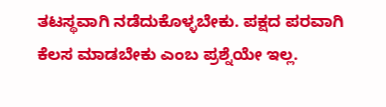ತಟಸ್ಥವಾಗಿ ನಡೆದುಕೊಳ್ಳಬೇಕು. ಪಕ್ಷದ ಪರವಾಗಿ ಕೆಲಸ ಮಾಡಬೇಕು ಎಂಬ ಪ್ರಶ್ನೆಯೇ ಇಲ್ಲ.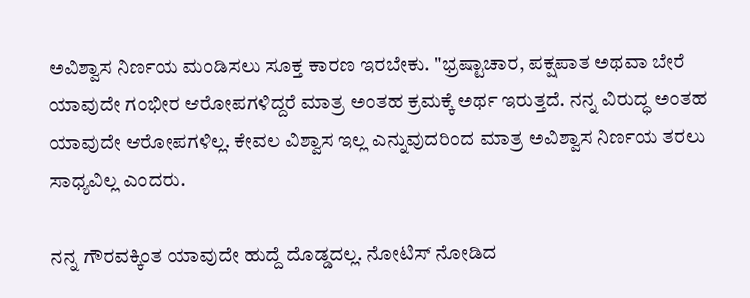ಅವಿಶ್ವಾಸ ನಿರ್ಣಯ ಮಂಡಿಸಲು ಸೂಕ್ತ ಕಾರಣ ಇರಬೇಕು. "ಭ್ರಷ್ಟಾಚಾರ, ಪಕ್ಷಪಾತ ಅಥವಾ ಬೇರೆ ಯಾವುದೇ ಗಂಭೀರ ಆರೋಪಗಳಿದ್ದರೆ ಮಾತ್ರ ಅಂತಹ ಕ್ರಮಕ್ಕೆ ಅರ್ಥ ಇರುತ್ತದೆ. ನನ್ನ ವಿರುದ್ಧ ಅಂತಹ ಯಾವುದೇ ಆರೋಪಗಳಿಲ್ಲ. ಕೇವಲ ವಿಶ್ವಾಸ ಇಲ್ಲ ಎನ್ನುವುದರಿಂದ ಮಾತ್ರ ಅವಿಶ್ವಾಸ ನಿರ್ಣಯ ತರಲು ಸಾಧ್ಯವಿಲ್ಲ ಎಂದರು.

ನನ್ನ ಗೌರವಕ್ಕಿಂತ ಯಾವುದೇ ಹುದ್ದೆ ದೊಡ್ಡದಲ್ಲ. ನೋಟಿಸ್ ನೋಡಿದ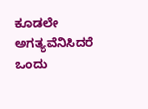ಕೂಡಲೇ ಅಗತ್ಯವೆನಿಸಿದರೆ ಒಂದು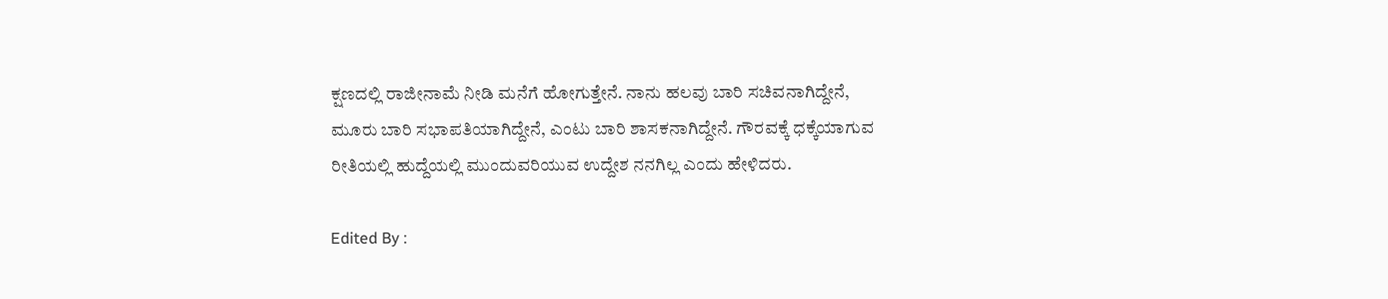ಕ್ಷಣದಲ್ಲಿ ರಾಜೀನಾಮೆ ನೀಡಿ ಮನೆಗೆ ಹೋಗುತ್ತೇನೆ. ನಾನು ಹಲವು ಬಾರಿ ಸಚಿವನಾಗಿದ್ದೇನೆ, ಮೂರು ಬಾರಿ ಸಭಾಪತಿಯಾಗಿದ್ದೇನೆ, ಎಂಟು ಬಾರಿ ಶಾಸಕನಾಗಿದ್ದೇನೆ. ಗೌರವಕ್ಕೆ ಧಕ್ಕೆಯಾಗುವ ರೀತಿಯಲ್ಲಿ ಹುದ್ದೆಯಲ್ಲಿ ಮುಂದುವರಿಯುವ ಉದ್ದೇಶ ನನಗಿಲ್ಲ ಎಂದು ಹೇಳಿದರು.

Edited By :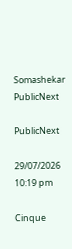Somashekar
PublicNext

PublicNext

29/07/2026 10:19 pm

Cinque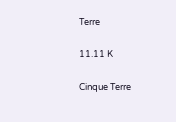Terre

11.11 K

Cinque Terre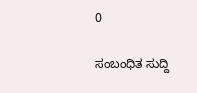0

ಸಂಬಂಧಿತ ಸುದ್ದಿ